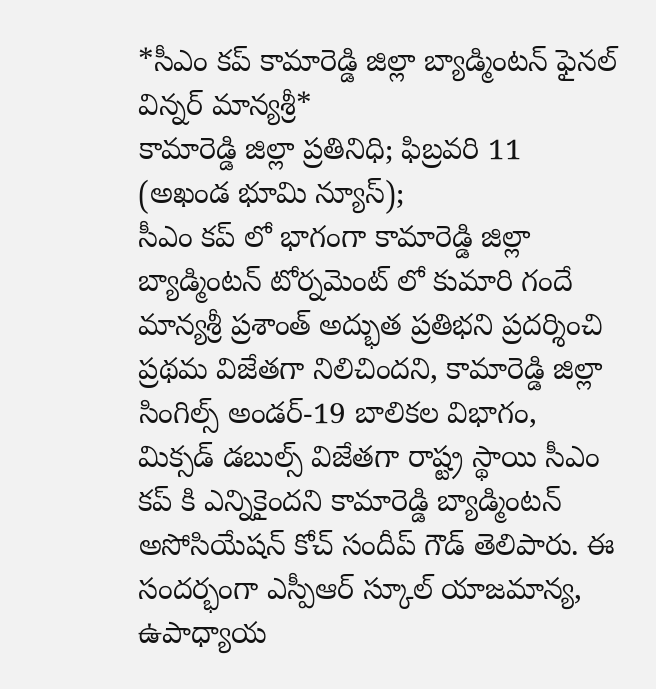*సీఎం కప్ కామారెడ్డి జిల్లా బ్యాడ్మింటన్ ఫైనల్ విన్నర్ మాన్యశ్రీ*
కామారెడ్డి జిల్లా ప్రతినిధి; ఫిబ్రవరి 11 (అఖండ భూమి న్యూస్);
సీఎం కప్ లో భాగంగా కామారెడ్డి జిల్లా బ్యాడ్మింటన్ టోర్నమెంట్ లో కుమారి గందే మాన్యశ్రీ ప్రశాంత్ అద్భుత ప్రతిభని ప్రదర్శించి ప్రథమ విజేతగా నిలిచిందని, కామారెడ్డి జిల్లా సింగిల్స్ అండర్-19 బాలికల విభాగం, మిక్సడ్ డబుల్స్ విజేతగా రాష్ట్ర స్థాయి సీఎం కప్ కి ఎన్నికైందని కామారెడ్డి బ్యాడ్మింటన్ అసోసియేషన్ కోచ్ సందీప్ గౌడ్ తెలిపారు. ఈ సందర్భంగా ఎస్పీఆర్ స్కూల్ యాజమాన్య, ఉపాధ్యాయ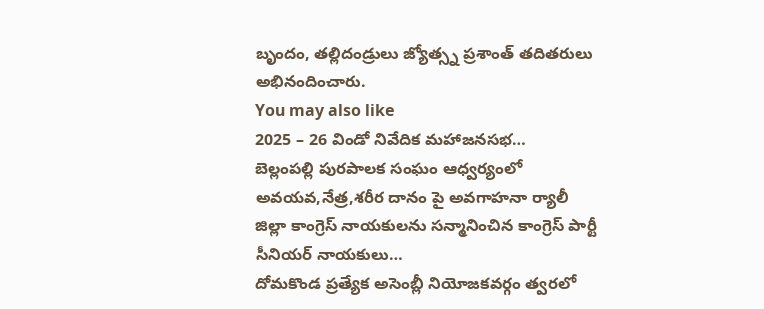బృందం, తల్లిదండ్రులు జ్యోత్స్న ప్రశాంత్ తదితరులు అభినందించారు.
You may also like
2025 – 26 విండో నివేదిక మహాజనసభ…
బెల్లంపల్లి పురపాలక సంఘం ఆధ్వర్యంలో అవయవ,నేత్ర,శరీర దానం పై అవగాహనా ర్యాలీ
జిల్లా కాంగ్రెస్ నాయకులను సన్మానించిన కాంగ్రెస్ పార్టీ సీనియర్ నాయకులు…
దోమకొండ ప్రత్యేక అసెంబ్లీ నియోజకవర్గం త్వరలో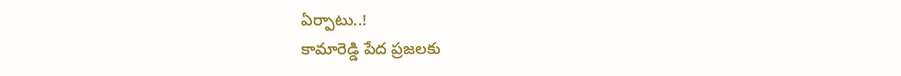ఏర్పాటు..!
కామారెడ్డి పేద ప్రజలకు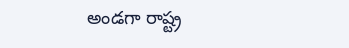అండగా రాష్ట్ర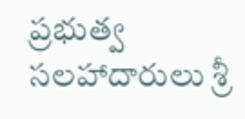ప్రభుత్వ సలహాదారులు శ్రీ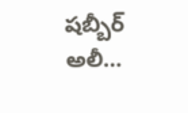షబ్బీర్ అలీ…